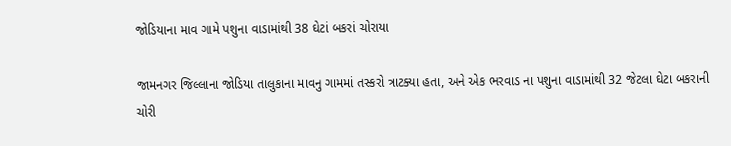જોડિયાના માવ ગામે પશુના વાડામાંથી 38 ઘેટાં બકરાં ચોરાયા

જામનગર જિલ્લાના જોડિયા તાલુકાના માવનુ ગામમાં તસ્કરો ત્રાટક્યા હતા, અને એક ભરવાડ ના પશુના વાડામાંથી 32 જેટલા ઘેટા બકરાની ચોરી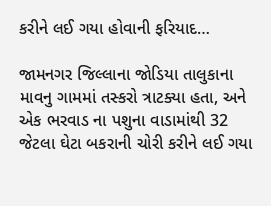કરીને લઈ ગયા હોવાની ફરિયાદ…

જામનગર જિલ્લાના જોડિયા તાલુકાના માવનુ ગામમાં તસ્કરો ત્રાટક્યા હતા, અને એક ભરવાડ ના પશુના વાડામાંથી 32 જેટલા ઘેટા બકરાની ચોરી કરીને લઈ ગયા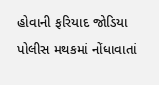હોવાની ફરિયાદ જોડિયા પોલીસ મથકમાં નોંધાવાતાં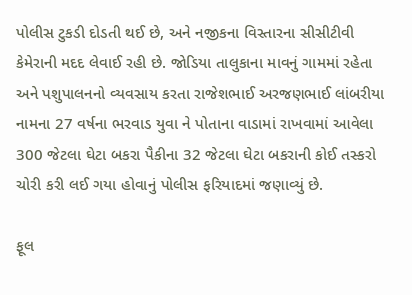પોલીસ ટુકડી દોડતી થઈ છે, અને નજીકના વિસ્તારના સીસીટીવી કેમેરાની મદદ લેવાઈ રહી છે. જોડિયા તાલુકાના માવનું ગામમાં રહેતા અને પશુપાલનનો વ્યવસાય કરતા રાજેશભાઈ અરજણભાઈ લાંબરીયા નામના 27 વર્ષના ભરવાડ યુવા ને પોતાના વાડામાં રાખવામાં આવેલા 300 જેટલા ઘેટા બકરા પૈકીના 32 જેટલા ઘેટા બકરાની કોઈ તસ્કરો ચોરી કરી લઈ ગયા હોવાનું પોલીસ ફરિયાદમાં જણાવ્યું છે.

ફૂલ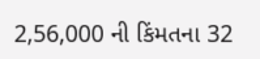2,56,000 ની કિંમતના 32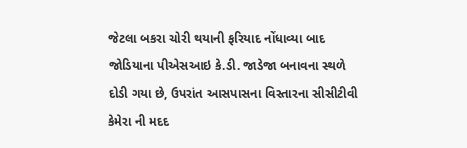જેટલા બકરા ચોરી થયાની ફરિયાદ નોંધાવ્યા બાદ જોડિયાના પીએસઆઇ કે.ડી. જાડેજા બનાવના સ્થળે દોડી ગયા છે, ઉપરાંત આસપાસના વિસ્તારના સીસીટીવી કેમેરા ની મદદ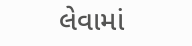લેવામાં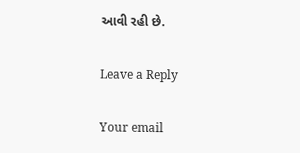આવી રહી છે.

Leave a Reply

Your email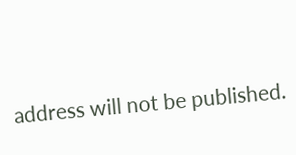address will not be published.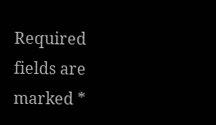Required fields are marked *